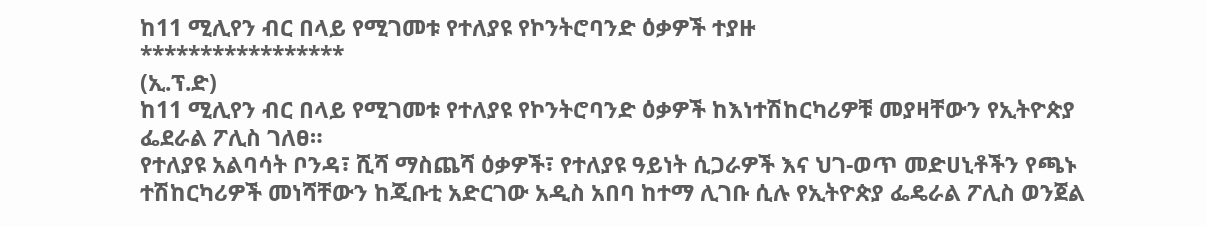ከ11 ሚሊየን ብር በላይ የሚገመቱ የተለያዩ የኮንትሮባንድ ዕቃዎች ተያዙ
*****************
(ኢ.ፕ.ድ)
ከ11 ሚሊየን ብር በላይ የሚገመቱ የተለያዩ የኮንትሮባንድ ዕቃዎች ከእነተሽከርካሪዎቹ መያዛቸውን የኢትዮጵያ ፌደራል ፖሊስ ገለፀ።
የተለያዩ አልባሳት ቦንዳ፣ ሺሻ ማስጨሻ ዕቃዎች፣ የተለያዩ ዓይነት ሲጋራዎች እና ህገ-ወጥ መድሀኒቶችን የጫኑ ተሽከርካሪዎች መነሻቸውን ከጂቡቲ አድርገው አዲስ አበባ ከተማ ሊገቡ ሲሉ የኢትዮጵያ ፌዴራል ፖሊስ ወንጀል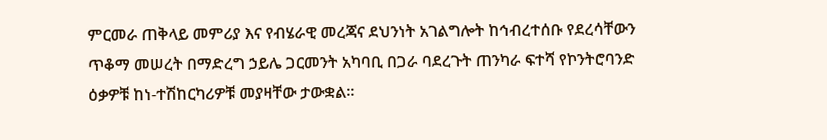ምርመራ ጠቅላይ መምሪያ እና የብሄራዊ መረጃና ደህንነት አገልግሎት ከኅብረተሰቡ የደረሳቸውን ጥቆማ መሠረት በማድረግ ኃይሌ ጋርመንት አካባቢ በጋራ ባደረጉት ጠንካራ ፍተሻ የኮንትሮባንድ ዕቃዎቹ ከነ-ተሽከርካሪዎቹ መያዛቸው ታውቋል።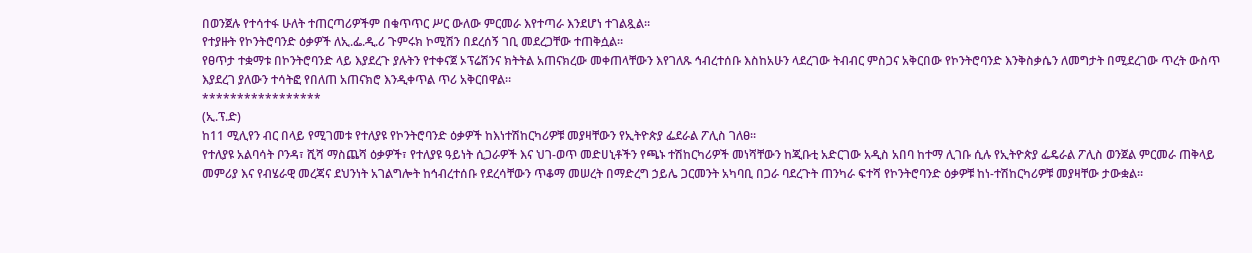በወንጀሉ የተሳተፋ ሁለት ተጠርጣሪዎችም በቁጥጥር ሥር ውለው ምርመራ እየተጣራ እንደሆነ ተገልጿል።
የተያዙት የኮንትሮባንድ ዕቃዎች ለኢ.ፌ.ዲ.ሪ ጉምሩክ ኮሚሽን በደረሰኝ ገቢ መደረጋቸው ተጠቅሷል።
የፀጥታ ተቋማቱ በኮንትሮባንድ ላይ እያደረጉ ያሉትን የተቀናጀ ኦፕሬሽንና ክትትል አጠናክረው መቀጠላቸውን እየገለጹ ኅብረተሰቡ እስከአሁን ላደረገው ትብብር ምስጋና አቅርበው የኮንትሮባንድ እንቅስቃሴን ለመግታት በሚደረገው ጥረት ውስጥ እያደረገ ያለውን ተሳትፎ የበለጠ አጠናክሮ እንዲቀጥል ጥሪ አቅርበዋል።
*****************
(ኢ.ፕ.ድ)
ከ11 ሚሊየን ብር በላይ የሚገመቱ የተለያዩ የኮንትሮባንድ ዕቃዎች ከእነተሽከርካሪዎቹ መያዛቸውን የኢትዮጵያ ፌደራል ፖሊስ ገለፀ።
የተለያዩ አልባሳት ቦንዳ፣ ሺሻ ማስጨሻ ዕቃዎች፣ የተለያዩ ዓይነት ሲጋራዎች እና ህገ-ወጥ መድሀኒቶችን የጫኑ ተሽከርካሪዎች መነሻቸውን ከጂቡቲ አድርገው አዲስ አበባ ከተማ ሊገቡ ሲሉ የኢትዮጵያ ፌዴራል ፖሊስ ወንጀል ምርመራ ጠቅላይ መምሪያ እና የብሄራዊ መረጃና ደህንነት አገልግሎት ከኅብረተሰቡ የደረሳቸውን ጥቆማ መሠረት በማድረግ ኃይሌ ጋርመንት አካባቢ በጋራ ባደረጉት ጠንካራ ፍተሻ የኮንትሮባንድ ዕቃዎቹ ከነ-ተሽከርካሪዎቹ መያዛቸው ታውቋል።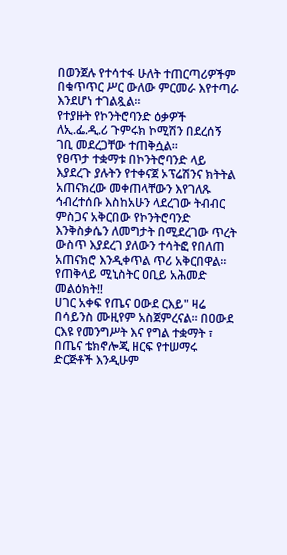በወንጀሉ የተሳተፋ ሁለት ተጠርጣሪዎችም በቁጥጥር ሥር ውለው ምርመራ እየተጣራ እንደሆነ ተገልጿል።
የተያዙት የኮንትሮባንድ ዕቃዎች ለኢ.ፌ.ዲ.ሪ ጉምሩክ ኮሚሽን በደረሰኝ ገቢ መደረጋቸው ተጠቅሷል።
የፀጥታ ተቋማቱ በኮንትሮባንድ ላይ እያደረጉ ያሉትን የተቀናጀ ኦፕሬሽንና ክትትል አጠናክረው መቀጠላቸውን እየገለጹ ኅብረተሰቡ እስከአሁን ላደረገው ትብብር ምስጋና አቅርበው የኮንትሮባንድ እንቅስቃሴን ለመግታት በሚደረገው ጥረት ውስጥ እያደረገ ያለውን ተሳትፎ የበለጠ አጠናክሮ እንዲቀጥል ጥሪ አቅርበዋል።
የጠቅላይ ሚኒስትር ዐቢይ አሕመድ መልዕክት‼
ሀገር አቀፍ የጤና ዐውደ ርእይ" ዛሬ በሳይንስ ሙዚየም አስጀምረናል። በዐውደ ርእዩ የመንግሥት እና የግል ተቋማት ፣ በጤና ቴክኖሎጂ ዘርፍ የተሠማሩ ድርጅቶች እንዲሁም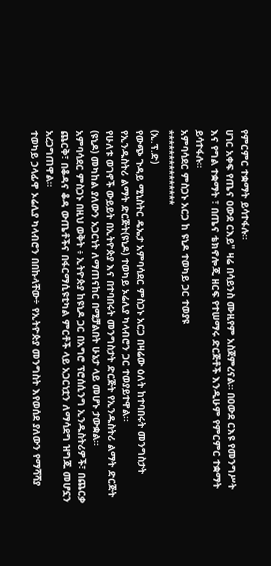የምርምር ተቋማት ይሳተፋሉ።
ሀገር አቀፍ የጤና ዐውደ ርእይ" ዛሬ በሳይንስ ሙዚየም አስጀምረናል። በዐውደ ርእዩ የመንግሥት እና የግል ተቋማት ፣ በጤና ቴክኖሎጂ ዘርፍ የተሠማሩ ድርጅቶች እንዲሁም የምርምር ተቋማት ይሳተፋሉ።
አምባሳደር ምስጋኑ አርጋ ከ ዩኒዶ ተወካይ ጋር ተወያዩ
***************
(ኢ.ፕ.ድ)
የውጭ ጉዳይ ሚኒስትር ዴኤታ አምባሳደር ምስጋኑ አርጋ በዛሬው ዕለት ከተባበሩት መንግስታት የኢንዱስትሪ ልማት ድርጅት(ዩኒዶ) ተወካይ ኦሬሊያ ካላብሮን ጋር ተወያይተዋል፡፡
የሁለቱ ወገኖች ውይይት በኢትዮጵያ እና በተባበሩት መንግስታት ድርጅት የኢንዱስትሪ ልማት ድርጅት (ዩኒዶ) መካከል ያለውን አጋርነት ለማጠናከር በሚቻልበት ሁኔታ ላይ መሆኑ ታውቋል።
አምባሳደር ምስጋኑ በዚህ ወቅት ፥ ኢትዮጵያ ከዩኒዶ ጋር በአግሮ ፕሮሰሲንግ ኢንዱስትሪዎች፣ በጨርቃ ጨርቅ፣ በቆዳና ቆዳ ውጤቶችና በፋርማሲዩቲካል ምርቶች ላይ አጋርነቷን ለማሳደግ ዝግጁ መሆኗን አረጋግጠዋል።
ተወካይ ኃላፊዋ ኦሬሊያ ካላብሮን በበኩላቸው÷ የኢትዮጵያ መንግስት እየወሰደ ያለውን የማሻሻያ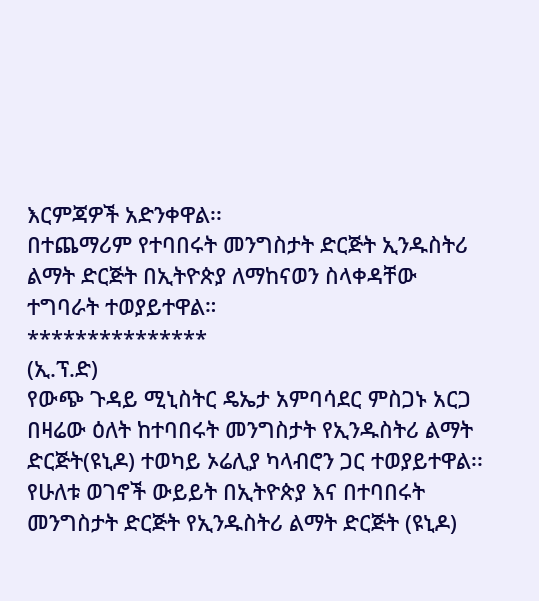እርምጃዎች አድንቀዋል፡፡
በተጨማሪም የተባበሩት መንግስታት ድርጅት ኢንዱስትሪ ልማት ድርጅት በኢትዮጵያ ለማከናወን ስላቀዳቸው ተግባራት ተወያይተዋል።
***************
(ኢ.ፕ.ድ)
የውጭ ጉዳይ ሚኒስትር ዴኤታ አምባሳደር ምስጋኑ አርጋ በዛሬው ዕለት ከተባበሩት መንግስታት የኢንዱስትሪ ልማት ድርጅት(ዩኒዶ) ተወካይ ኦሬሊያ ካላብሮን ጋር ተወያይተዋል፡፡
የሁለቱ ወገኖች ውይይት በኢትዮጵያ እና በተባበሩት መንግስታት ድርጅት የኢንዱስትሪ ልማት ድርጅት (ዩኒዶ)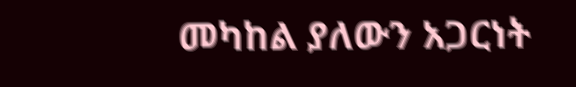መካከል ያለውን አጋርነት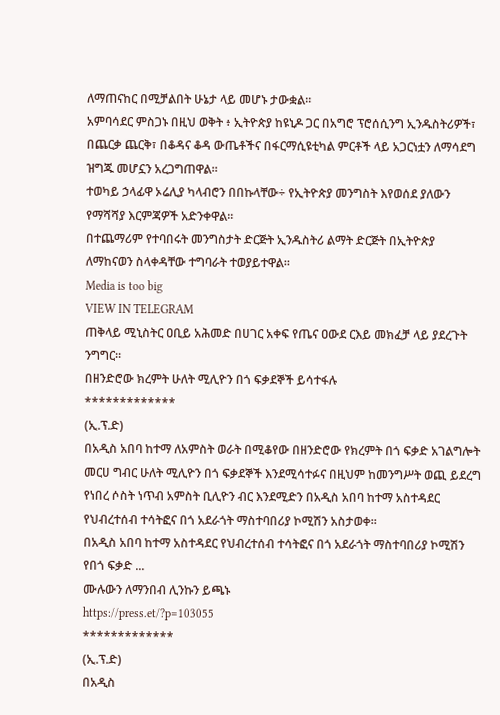ለማጠናከር በሚቻልበት ሁኔታ ላይ መሆኑ ታውቋል።
አምባሳደር ምስጋኑ በዚህ ወቅት ፥ ኢትዮጵያ ከዩኒዶ ጋር በአግሮ ፕሮሰሲንግ ኢንዱስትሪዎች፣ በጨርቃ ጨርቅ፣ በቆዳና ቆዳ ውጤቶችና በፋርማሲዩቲካል ምርቶች ላይ አጋርነቷን ለማሳደግ ዝግጁ መሆኗን አረጋግጠዋል።
ተወካይ ኃላፊዋ ኦሬሊያ ካላብሮን በበኩላቸው÷ የኢትዮጵያ መንግስት እየወሰደ ያለውን የማሻሻያ እርምጃዎች አድንቀዋል፡፡
በተጨማሪም የተባበሩት መንግስታት ድርጅት ኢንዱስትሪ ልማት ድርጅት በኢትዮጵያ ለማከናወን ስላቀዳቸው ተግባራት ተወያይተዋል።
Media is too big
VIEW IN TELEGRAM
ጠቅላይ ሚኒስትር ዐቢይ አሕመድ በሀገር አቀፍ የጤና ዐውደ ርእይ መክፈቻ ላይ ያደረጉት ንግግር።
በዘንድሮው ክረምት ሁለት ሚሊዮን በጎ ፍቃደኞች ይሳተፋሉ
*************
(ኢ.ፕ.ድ)
በአዲስ አበባ ከተማ ለአምስት ወራት በሚቆየው በዘንድሮው የክረምት በጎ ፍቃድ አገልግሎት መርሀ ግብር ሁለት ሚሊዮን በጎ ፍቃደኞች እንደሚሳተፉና በዚህም ከመንግሥት ወጪ ይደረግ የነበረ ሶስት ነጥብ አምስት ቢሊዮን ብር እንደሚድን በአዲስ አበባ ከተማ አስተዳደር የህብረተሰብ ተሳትፎና በጎ አደራጎት ማስተባበሪያ ኮሚሽን አስታወቀ።
በአዲስ አበባ ከተማ አስተዳደር የህብረተሰብ ተሳትፎና በጎ አደራጎት ማስተባበሪያ ኮሚሽን የበጎ ፍቃድ ...
ሙሉውን ለማንበብ ሊንኩን ይጫኑ
https://press.et/?p=103055
*************
(ኢ.ፕ.ድ)
በአዲስ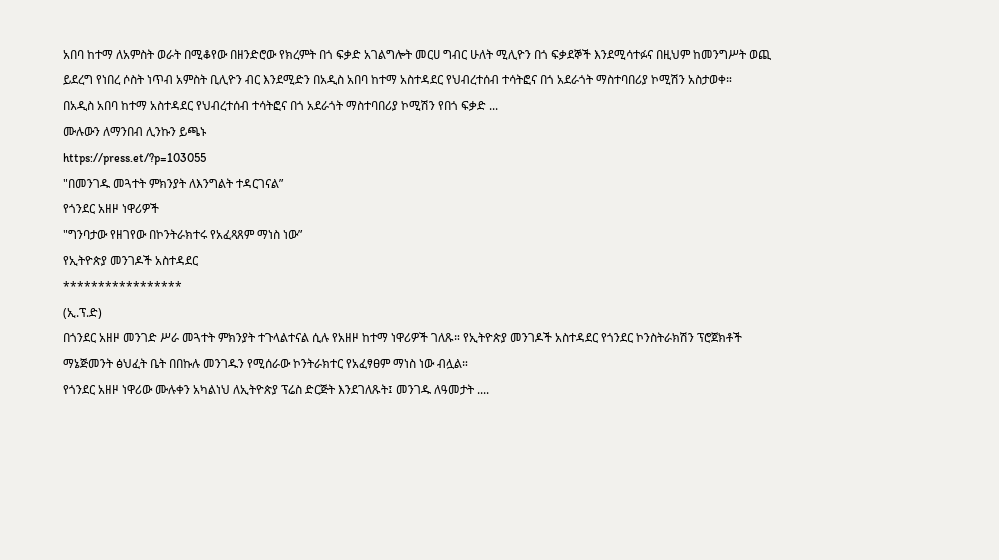አበባ ከተማ ለአምስት ወራት በሚቆየው በዘንድሮው የክረምት በጎ ፍቃድ አገልግሎት መርሀ ግብር ሁለት ሚሊዮን በጎ ፍቃደኞች እንደሚሳተፉና በዚህም ከመንግሥት ወጪ ይደረግ የነበረ ሶስት ነጥብ አምስት ቢሊዮን ብር እንደሚድን በአዲስ አበባ ከተማ አስተዳደር የህብረተሰብ ተሳትፎና በጎ አደራጎት ማስተባበሪያ ኮሚሽን አስታወቀ።
በአዲስ አበባ ከተማ አስተዳደር የህብረተሰብ ተሳትፎና በጎ አደራጎት ማስተባበሪያ ኮሚሽን የበጎ ፍቃድ ...
ሙሉውን ለማንበብ ሊንኩን ይጫኑ
https://press.et/?p=103055
"በመንገዱ መጓተት ምክንያት ለእንግልት ተዳርገናል”
የጎንደር አዘዞ ነዋሪዎች
"ግንባታው የዘገየው በኮንትራክተሩ የአፈጻጸም ማነስ ነው”
የኢትዮጵያ መንገዶች አስተዳደር
*****************
(ኢ.ፕ.ድ)
በጎንደር አዘዞ መንገድ ሥራ መጓተት ምክንያት ተጉላልተናል ሲሉ የአዘዞ ከተማ ነዋሪዎች ገለጹ። የኢትዮጵያ መንገዶች አስተዳደር የጎንደር ኮንስትራክሽን ፕሮጀክቶች ማኔጅመንት ፅህፈት ቤት በበኩሉ መንገዱን የሚሰራው ኮንትራክተር የአፈፃፀም ማነስ ነው ብሏል።
የጎንደር አዘዞ ነዋሪው ሙሉቀን አካልነህ ለኢትዮጵያ ፕሬስ ድርጅት እንደገለጹት፤ መንገዱ ለዓመታት ....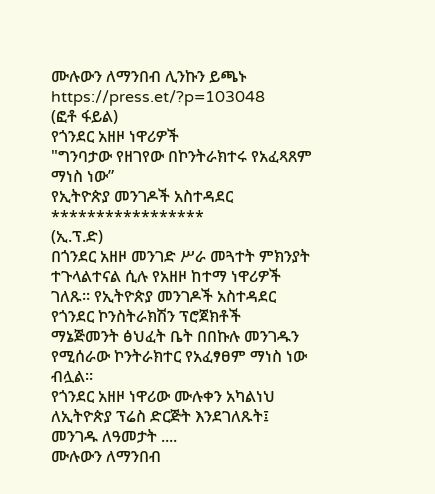ሙሉውን ለማንበብ ሊንኩን ይጫኑ
https://press.et/?p=103048
(ፎቶ ፋይል)
የጎንደር አዘዞ ነዋሪዎች
"ግንባታው የዘገየው በኮንትራክተሩ የአፈጻጸም ማነስ ነው”
የኢትዮጵያ መንገዶች አስተዳደር
*****************
(ኢ.ፕ.ድ)
በጎንደር አዘዞ መንገድ ሥራ መጓተት ምክንያት ተጉላልተናል ሲሉ የአዘዞ ከተማ ነዋሪዎች ገለጹ። የኢትዮጵያ መንገዶች አስተዳደር የጎንደር ኮንስትራክሽን ፕሮጀክቶች ማኔጅመንት ፅህፈት ቤት በበኩሉ መንገዱን የሚሰራው ኮንትራክተር የአፈፃፀም ማነስ ነው ብሏል።
የጎንደር አዘዞ ነዋሪው ሙሉቀን አካልነህ ለኢትዮጵያ ፕሬስ ድርጅት እንደገለጹት፤ መንገዱ ለዓመታት ....
ሙሉውን ለማንበብ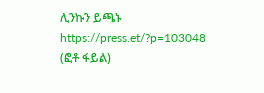ሊንኩን ይጫኑ
https://press.et/?p=103048
(ፎቶ ፋይል)